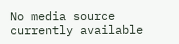No media source currently available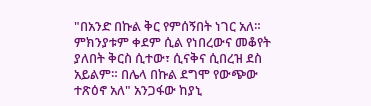"በአንድ በኩል ቅር የምሰኝበት ነገር አለ። ምክንያቱም ቀደም ሲል የነበረውና መቆየት ያለበት ቅርስ ሲተው፣ ሲናቅና ሲበረዝ ደስ አይልም። በሌላ በኩል ደግሞ የውጭው ተጽዕኖ አለ" አንጋፋው ከያኒ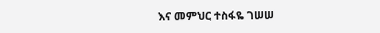እና መምህር ተስፋዬ ገሠሠ